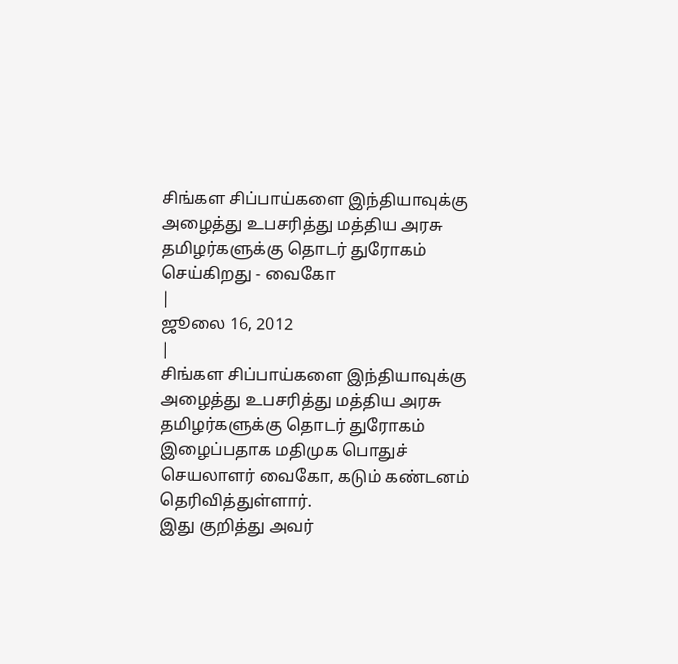சிங்கள சிப்பாய்களை இந்தியாவுக்கு அழைத்து உபசரித்து மத்திய அரசு தமிழர்களுக்கு தொடர் துரோகம் செய்கிறது - வைகோ
|
ஜூலை 16, 2012
|
சிங்கள சிப்பாய்களை இந்தியாவுக்கு அழைத்து உபசரித்து மத்திய அரசு தமிழர்களுக்கு தொடர் துரோகம் இழைப்பதாக மதிமுக பொதுச் செயலாளர் வைகோ, கடும் கண்டனம் தெரிவித்துள்ளார்.
இது குறித்து அவர்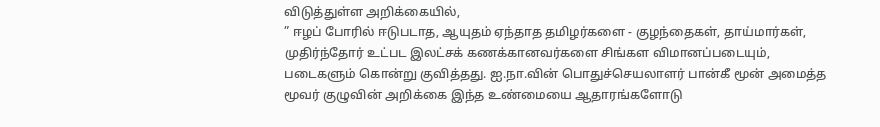விடுத்துள்ள அறிக்கையில்,
” ஈழப் போரில் ஈடுபடாத, ஆயுதம் ஏந்தாத தமிழர்களை - குழந்தைகள், தாய்மார்கள், முதிர்ந்தோர் உட்பட இலட்சக் கணக்கானவர்களை சிங்கள விமானப்படையும், படைகளும் கொன்று குவித்தது. ஐ.நா.வின் பொதுச்செயலாளர் பான்கீ மூன் அமைத்த மூவர் குழுவின் அறிக்கை இந்த உண்மையை ஆதாரங்களோடு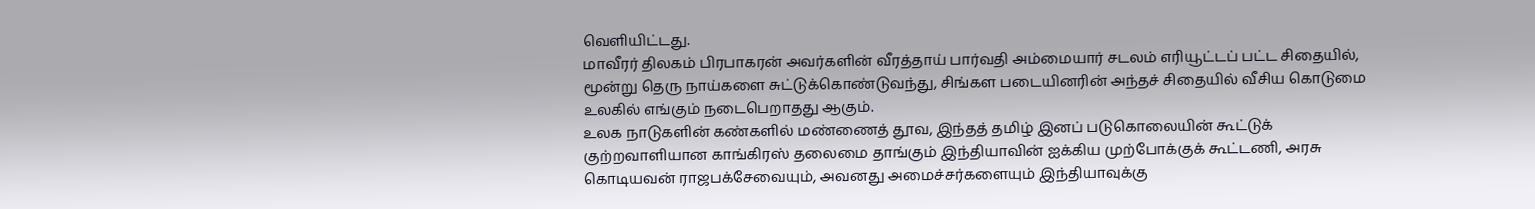வெளியிட்டது.
மாவீரர் திலகம் பிரபாகரன் அவர்களின் வீரத்தாய் பார்வதி அம்மையார் சடலம் எரியூட்டப் பட்ட சிதையில், மூன்று தெரு நாய்களை சுட்டுக்கொண்டுவந்து, சிங்கள படையினரின் அந்தச் சிதையில் வீசிய கொடுமை உலகில் எங்கும் நடைபெறாதது ஆகும்.
உலக நாடுகளின் கண்களில் மண்ணைத் தூவ, இந்தத் தமிழ் இனப் படுகொலையின் கூட்டுக் குற்றவாளியான காங்கிரஸ் தலைமை தாங்கும் இந்தியாவின் ஐக்கிய முற்போக்குக் கூட்டணி, அரசு கொடியவன் ராஜபக்சேவையும், அவனது அமைச்சர்களையும் இந்தியாவுக்கு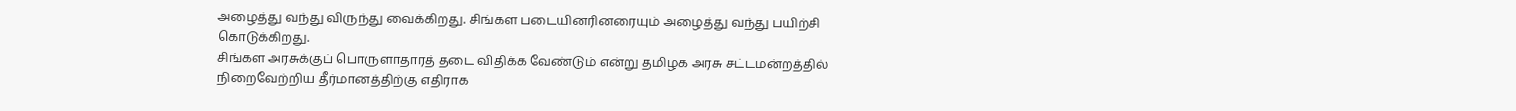அழைத்து வந்து விருந்து வைக்கிறது. சிங்கள படையினரினரையும் அழைத்து வந்து பயிற்சி கொடுக்கிறது.
சிங்கள அரசுக்குப் பொருளாதாரத் தடை விதிக்க வேண்டும் என்று தமிழக அரசு சட்டமன்றத்தில் நிறைவேற்றிய தீர்மானத்திற்கு எதிராக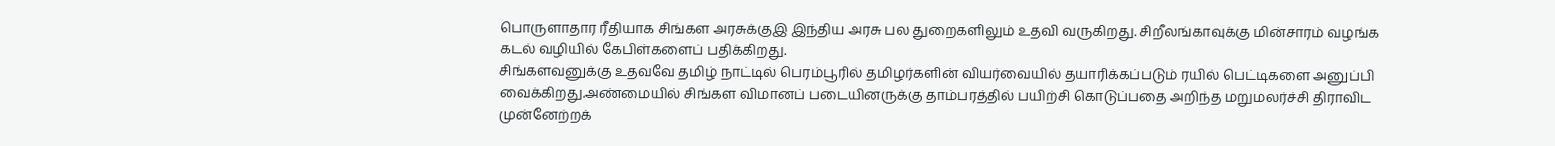பொருளாதார ரீதியாக சிங்கள அரசுக்குஇ இந்திய அரசு பல துறைகளிலும் உதவி வருகிறது. சிறீலங்காவுக்கு மின்சாரம் வழங்க கடல் வழியில் கேபிள்களைப் பதிக்கிறது.
சிங்களவனுக்கு உதவவே தமிழ் நாட்டில் பெரம்பூரில் தமிழர்களின் வியர்வையில் தயாரிக்கப்படும் ரயில் பெட்டிகளை அனுப்பி வைக்கிறது.அண்மையில் சிங்கள விமானப் படையினருக்கு தாம்பரத்தில் பயிற்சி கொடுப்பதை அறிந்த மறுமலர்ச்சி திராவிட முன்னேற்றக்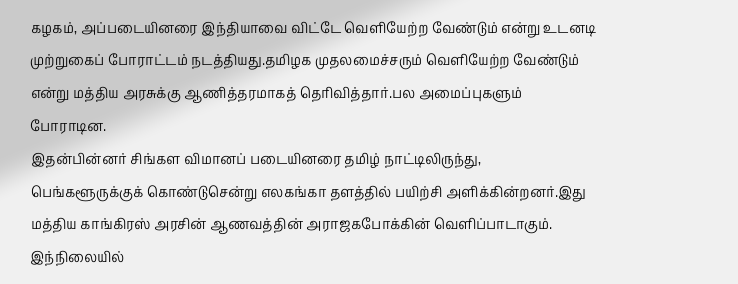கழகம், அப்படையினரை இந்தியாவை விட்டே வெளியேற்ற வேண்டும் என்று உடனடி முற்றுகைப் போராட்டம் நடத்தியது.தமிழக முதலமைச்சரும் வெளியேற்ற வேண்டும் என்று மத்திய அரசுக்கு ஆணித்தரமாகத் தெரிவித்தார்.பல அமைப்புகளும் போராடின.
இதன்பின்னர் சிங்கள விமானப் படையினரை தமிழ் நாட்டிலிருந்து, பெங்களூருக்குக் கொண்டுசென்று எலகங்கா தளத்தில் பயிற்சி அளிக்கின்றனர்.இது மத்திய காங்கிரஸ் அரசின் ஆணவத்தின் அராஜகபோக்கின் வெளிப்பாடாகும்.
இந்நிலையில்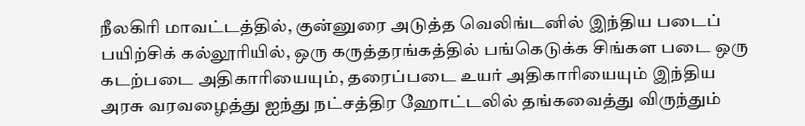நீலகிரி மாவட்டத்தில், குன்னுரை அடுத்த வெலிங்டனில் இந்திய படைப் பயிற்சிக் கல்லூரியில், ஒரு கருத்தரங்கத்தில் பங்கெடுக்க சிங்கள படை ஒரு கடற்படை அதிகாரியையும், தரைப்படை உயர் அதிகாரியையும் இந்திய அரசு வரவழைத்து ஐந்து நட்சத்திர ஹோட்டலில் தங்கவைத்து விருந்தும்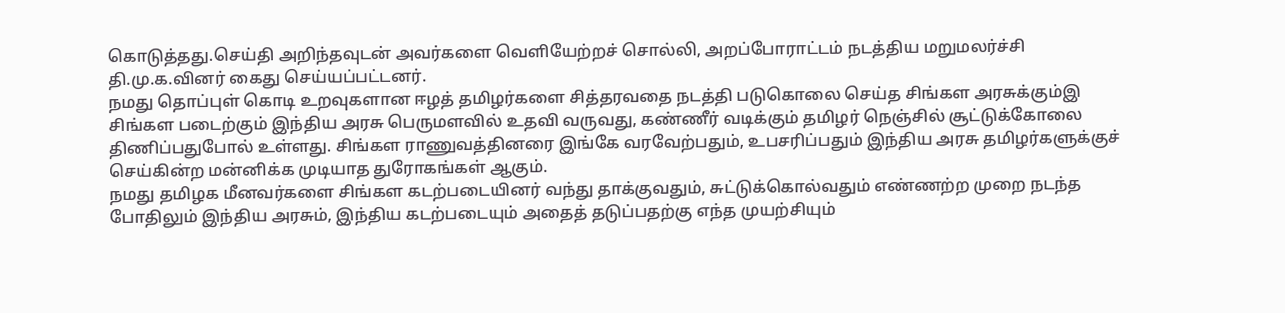கொடுத்தது.செய்தி அறிந்தவுடன் அவர்களை வெளியேற்றச் சொல்லி, அறப்போராட்டம் நடத்திய மறுமலர்ச்சி தி.மு.க.வினர் கைது செய்யப்பட்டனர்.
நமது தொப்புள் கொடி உறவுகளான ஈழத் தமிழர்களை சித்தரவதை நடத்தி படுகொலை செய்த சிங்கள அரசுக்கும்இ சிங்கள படைற்கும் இந்திய அரசு பெருமளவில் உதவி வருவது, கண்ணீர் வடிக்கும் தமிழர் நெஞ்சில் சூட்டுக்கோலை திணிப்பதுபோல் உள்ளது. சிங்கள ராணுவத்தினரை இங்கே வரவேற்பதும், உபசரிப்பதும் இந்திய அரசு தமிழர்களுக்குச் செய்கின்ற மன்னிக்க முடியாத துரோகங்கள் ஆகும்.
நமது தமிழக மீனவர்களை சிங்கள கடற்படையினர் வந்து தாக்குவதும், சுட்டுக்கொல்வதும் எண்ணற்ற முறை நடந்த போதிலும் இந்திய அரசும், இந்திய கடற்படையும் அதைத் தடுப்பதற்கு எந்த முயற்சியும்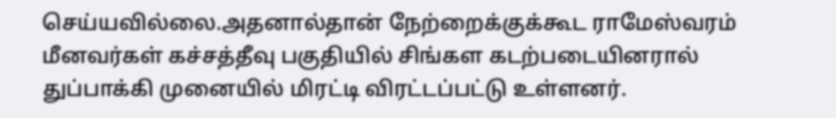செய்யவில்லை.அதனால்தான் நேற்றைக்குக்கூட ராமேஸ்வரம் மீனவர்கள் கச்சத்தீவு பகுதியில் சிங்கள கடற்படையினரால் துப்பாக்கி முனையில் மிரட்டி விரட்டப்பட்டு உள்ளனர்.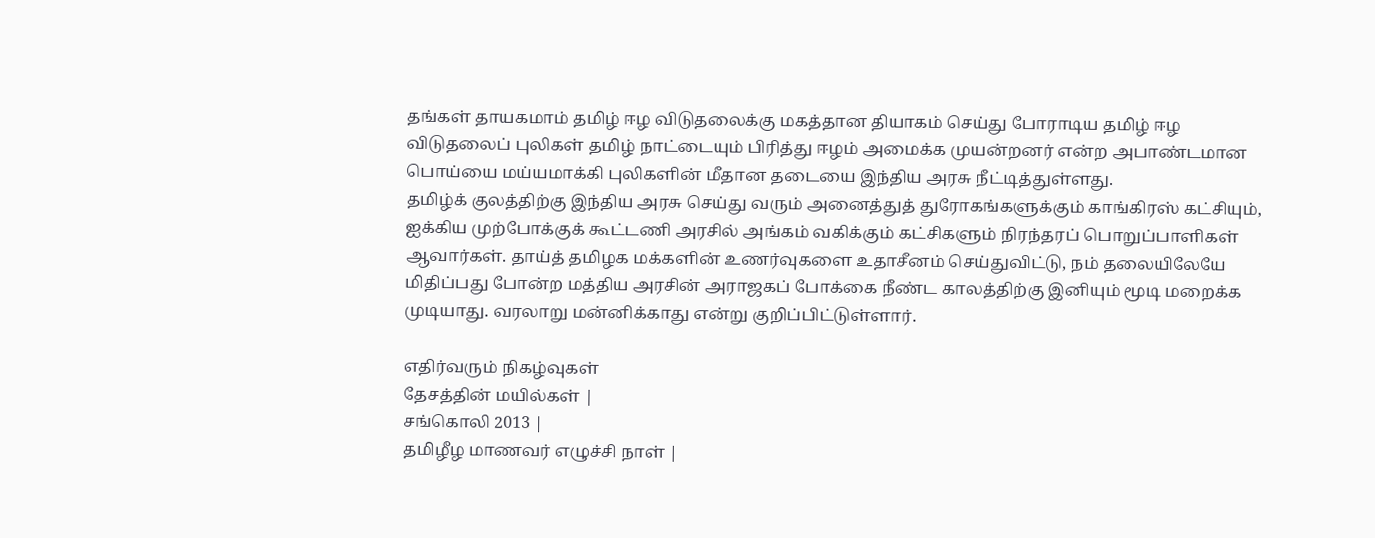தங்கள் தாயகமாம் தமிழ் ஈழ விடுதலைக்கு மகத்தான தியாகம் செய்து போராடிய தமிழ் ஈழ விடுதலைப் புலிகள் தமிழ் நாட்டையும் பிரித்து ஈழம் அமைக்க முயன்றனர் என்ற அபாண்டமான பொய்யை மய்யமாக்கி புலிகளின் மீதான தடையை இந்திய அரசு நீட்டித்துள்ளது.
தமிழ்க் குலத்திற்கு இந்திய அரசு செய்து வரும் அனைத்துத் துரோகங்களுக்கும் காங்கிரஸ் கட்சியும், ஐக்கிய முற்போக்குக் கூட்டணி அரசில் அங்கம் வகிக்கும் கட்சிகளும் நிரந்தரப் பொறுப்பாளிகள் ஆவார்கள். தாய்த் தமிழக மக்களின் உணர்வுகளை உதாசீனம் செய்துவிட்டு, நம் தலையிலேயே மிதிப்பது போன்ற மத்திய அரசின் அராஜகப் போக்கை நீண்ட காலத்திற்கு இனியும் மூடி மறைக்க முடியாது. வரலாறு மன்னிக்காது என்று குறிப்பிட்டுள்ளார்.

எதிர்வரும் நிகழ்வுகள்
தேசத்தின் மயில்கள் |
சங்கொலி 2013 |
தமிழீழ மாணவர் எழுச்சி நாள் |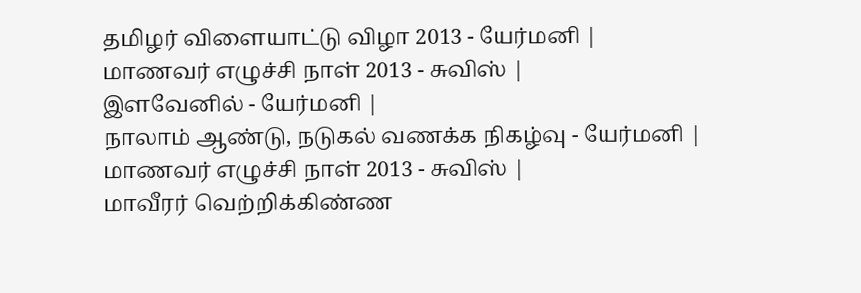தமிழர் விளையாட்டு விழா 2013 - யேர்மனி |
மாணவர் எழுச்சி நாள் 2013 - சுவிஸ் |
இளவேனில் - யேர்மனி |
நாலாம் ஆண்டு, நடுகல் வணக்க நிகழ்வு - யேர்மனி |
மாணவர் எழுச்சி நாள் 2013 - சுவிஸ் |
மாவீரர் வெற்றிக்கிண்ண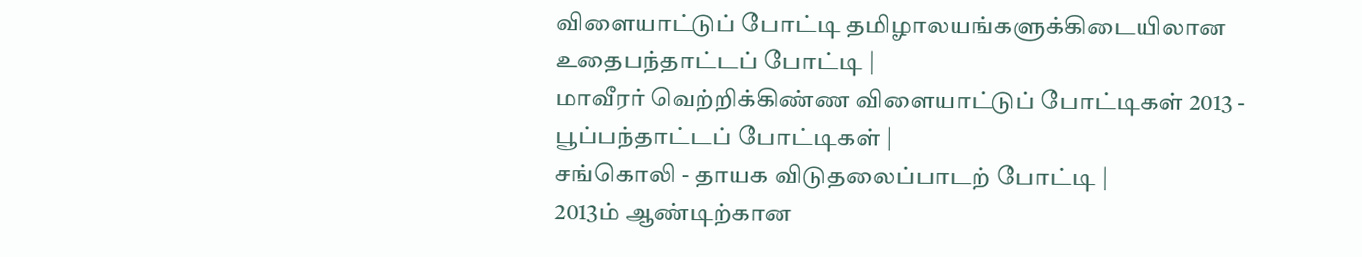விளையாட்டுப் போட்டி தமிழாலயங்களுக்கிடையிலான உதைபந்தாட்டப் போட்டி |
மாவீரர் வெற்றிக்கிண்ண விளையாட்டுப் போட்டிகள் 2013 - பூப்பந்தாட்டப் போட்டிகள் |
சங்கொலி - தாயக விடுதலைப்பாடற் போட்டி |
2013ம் ஆண்டிற்கான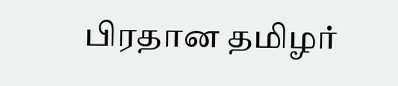பிரதான தமிழர்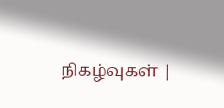நிகழ்வுகள் |